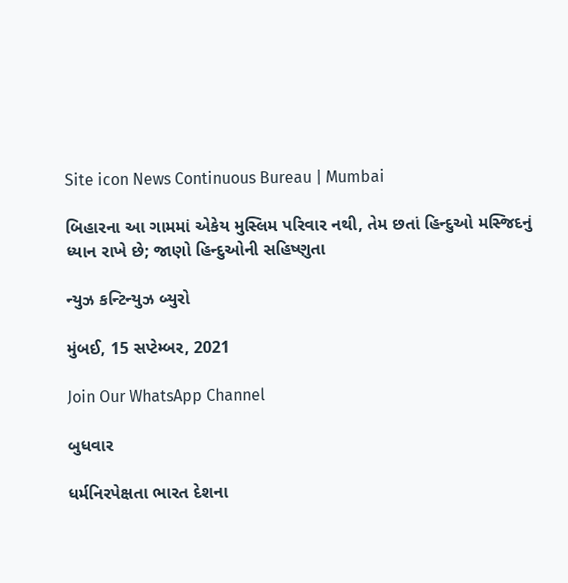Site icon News Continuous Bureau | Mumbai

બિહારના આ ગામમાં એકેય મુસ્લિમ પરિવાર નથી, તેમ છતાં હિન્દુઓ મસ્જિદનું ધ્યાન રાખે છે; જાણો હિન્દુઓની સહિષ્ણુતા

ન્યુઝ કન્ટિન્યુઝ બ્યુરો

મુંબઈ, 15 સપ્ટેમ્બર, 2021

Join Our WhatsApp Channel

બુધવાર

ધર્મનિરપેક્ષતા ભારત દેશના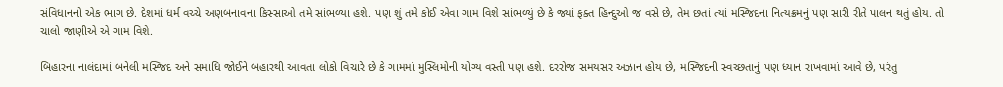સંવિધાનનો એક ભાગ છે. દેશમાં ધર્મ વચ્ચે અણબનાવના કિસ્સાઓ તમે સાંભળ્યા હશે. પણ શું તમે કોઈ એવા ગામ વિશે સાંભળ્યું છે કે જ્યાં ફક્ત હિન્દુઓ જ વસે છે, તેમ છતાં ત્યાં મસ્જિદના નિત્યક્રમનું પણ સારી રીતે પાલન થતું હોય. તો ચાલો જાણીએ એ ગામ વિશે.

બિહારના નાલંદામાં બનેલી મસ્જિદ અને સમાધિ જોઈને બહારથી આવતા લોકો વિચારે છે કે ગામમાં મુસ્લિમોની યોગ્ય વસ્તી પણ હશે. દરરોજ સમયસર અઝાન હોય છે, મસ્જિદની સ્વચ્છતાનું પણ ધ્યાન રાખવામાં આવે છે, પરંતુ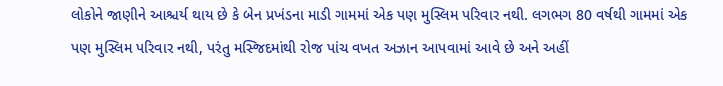લોકોને જાણીને આશ્ચર્ય થાય છે કે બેન પ્રખંડના માડી ગામમાં એક પણ મુસ્લિમ પરિવાર નથી. લગભગ 80 વર્ષથી ગામમાં એક પણ મુસ્લિમ પરિવાર નથી, પરંતુ મસ્જિદમાંથી રોજ પાંચ વખત અઝાન આપવામાં આવે છે અને અહીં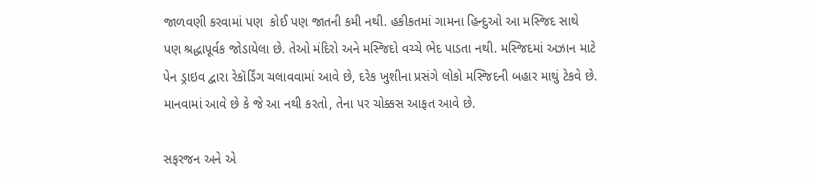જાળવણી કરવામાં પણ  કોઈ પણ જાતની કમી નથી. હકીકતમાં ગામના હિન્દુઓ આ મસ્જિદ સાથે પણ શ્રદ્ધાપૂર્વક જોડાયેલા છે. તેઓ મંદિરો અને મસ્જિદો વચ્ચે ભેદ પાડતા નથી. મસ્જિદમાં અઝાન માટે પેન ડ્રાઇવ દ્વારા રેકૉર્ડિંગ ચલાવવામાં આવે છે, દરેક ખુશીના પ્રસંગે લોકો મસ્જિદની બહાર માથું ટેકવે છે. માનવામાં આવે છે કે જે આ નથી કરતો, તેના પર ચોક્કસ આફત આવે છે.

સફરજન અને એ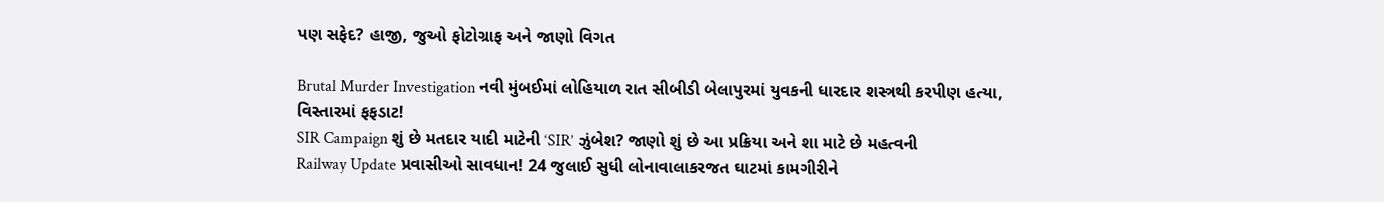પણ સફેદ? હાજી, જુઓ ફોટોગ્રાફ અને જાણો વિગત

Brutal Murder Investigation નવી મુંબઈમાં લોહિયાળ રાત સીબીડી બેલાપુરમાં યુવકની ધારદાર શસ્ત્રથી કરપીણ હત્યા, વિસ્તારમાં ફફડાટ!
SIR Campaign શું છે મતદાર યાદી માટેની ‘SIR’ ઝુંબેશ? જાણો શું છે આ પ્રક્રિયા અને શા માટે છે મહત્વની
Railway Update પ્રવાસીઓ સાવધાન! 24 જુલાઈ સુધી લોનાવાલાકરજત ઘાટમાં કામગીરીને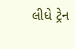લીધે ટ્રેન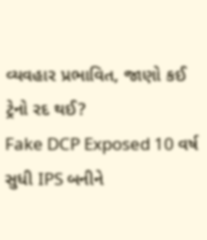વ્યવહાર પ્રભાવિત, જાણો કઈ ટ્રેનો રદ થઈ?
Fake DCP Exposed 10 વર્ષ સુધી IPS બનીને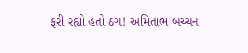ફરી રહ્યો હતો ઠગ! અમિતાભ બચ્ચન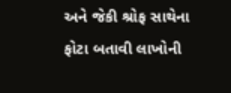અને જેકી શ્રોફ સાથેના ફોટા બતાવી લાખોની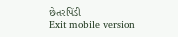છેતરપિંડી
Exit mobile version